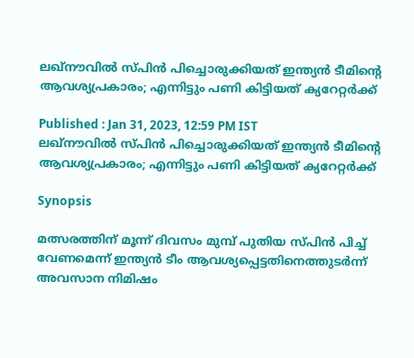ലഖ്നൗവില്‍ സ്പിന്‍ പിച്ചൊരുക്കിയത് ഇന്ത്യന്‍ ടീമിന്‍റെ ആവശ്യപ്രകാരം; എന്നിട്ടും പണി കിട്ടിയത് ക്യറേറ്റര്‍ക്ക്

Published : Jan 31, 2023, 12:59 PM IST
ലഖ്നൗവില്‍ സ്പിന്‍ പിച്ചൊരുക്കിയത് ഇന്ത്യന്‍ ടീമിന്‍റെ ആവശ്യപ്രകാരം; എന്നിട്ടും പണി കിട്ടിയത് ക്യറേറ്റര്‍ക്ക്

Synopsis

മത്സരത്തിന് മൂന്ന് ദിവസം മുമ്പ് പുതിയ സ്പിന്‍ പിച്ച് വേണമെന്ന് ഇന്ത്യന്‍ ടീം ആവശ്യപ്പെട്ടതിനെത്തുടര്‍ന്ന് അവസാന നിമിഷം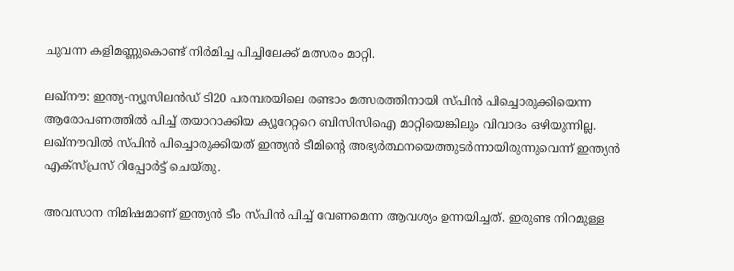ചുവന്ന കളിമണ്ണുകൊണ്ട് നിര്‍മിച്ച പിച്ചിലേക്ക് മത്സരം മാറ്റി.

ലഖ്നൗ: ഇന്ത്യ-ന്യൂസിലന്‍ഡ് ടി20 പരമ്പരയിലെ രണ്ടാം മത്സരത്തിനായി സ്പിന്‍ പിച്ചൊരുക്കിയെന്ന ആരോപണത്തില്‍ പിച്ച് തയാറാക്കിയ ക്യൂറേറ്ററെ ബിസിസിഐ മാറ്റിയെങ്കിലും വിവാദം ഒഴിയുന്നില്ല. ലഖ്നൗവില്‍ സ്പിന്‍ പിച്ചൊരുക്കിയത് ഇന്ത്യന്‍ ടീമിന്‍റെ അഭ്യര്‍ത്ഥനയെത്തുടര്‍ന്നായിരുന്നുവെന്ന് ഇന്ത്യന്‍ എക്സ്പ്രസ് റിപ്പോര്‍ട്ട് ചെയ്തു.

അവസാന നിമിഷമാണ് ഇന്ത്യന്‍ ടീം സ്പിന്‍ പിച്ച് വേണമെന്ന ആവശ്യം ഉന്നയിച്ചത്. ഇരുണ്ട നിറമുള്ള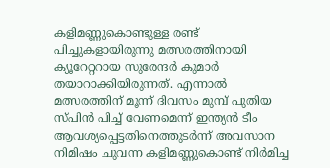കളിമണ്ണുകൊണ്ടുള്ള രണ്ട് പിച്ചുകളായിരുന്നു മത്സരത്തിനായി ക്യൂറേറ്ററായ സുരേന്ദര്‍ കുമാര്‍ തയാറാക്കിയിരുന്നത്. എന്നാല്‍ മത്സരത്തിന് മൂന്ന് ദിവസം മുമ്പ് പുതിയ സ്പിന്‍ പിച്ച് വേണമെന്ന് ഇന്ത്യന്‍ ടീം ആവശ്യപ്പെട്ടതിനെത്തുടര്‍ന്ന് അവസാന നിമിഷം ചുവന്ന കളിമണ്ണുകൊണ്ട് നിര്‍മിച്ച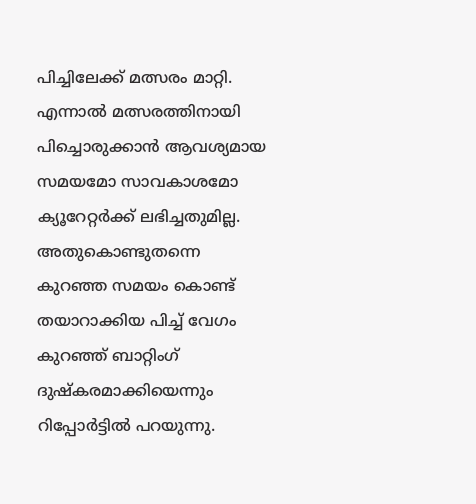പിച്ചിലേക്ക് മത്സരം മാറ്റി. എന്നാല്‍ മത്സരത്തിനായി പിച്ചൊരുക്കാന്‍ ആവശ്യമായ സമയമോ സാവകാശമോ ക്യൂറേറ്റര്‍ക്ക് ലഭിച്ചതുമില്ല. അതുകൊണ്ടുതന്നെ കുറഞ്ഞ സമയം കൊണ്ട് തയാറാക്കിയ പിച്ച് വേഗം കുറഞ്ഞ് ബാറ്റിംഗ് ദുഷ്കരമാക്കിയെന്നും റിപ്പോര്‍ട്ടില്‍ പറയുന്നു.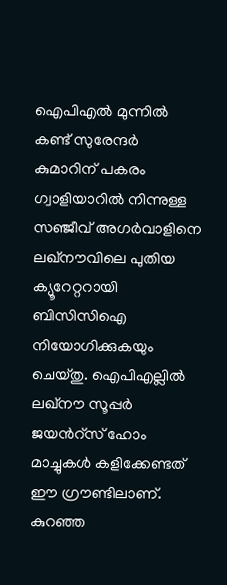ഐപിഎല്‍ മുന്നില്‍ കണ്ട് സുരേന്ദര്‍ കുമാറിന് പകരം ഗ്വാളിയാറില്‍ നിന്നുള്ള സഞ്ജീവ് അഗര്‍വാളിനെ ലഖ്നൗവിലെ പുതിയ ക്യൂറേറ്ററായി ബിസിസിഐ നിയോഗിക്കുകയും ചെയ്തു. ഐപിഎല്ലില്‍ ലഖ്നൗ സൂപ്പര്‍ ജയന്‍റ്സ് ഹോം മാച്ചുകള്‍ കളിക്കേണ്ടത് ഈ ഗ്രൗണ്ടിലാണ്. കുറഞ്ഞ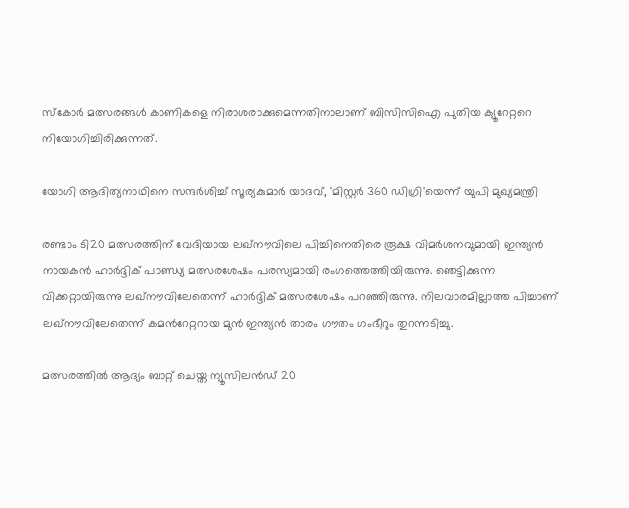സ്കോര്‍ മത്സരങ്ങള്‍ കാണികളെ നിരാശരാക്കുമെന്നതിനാലാണ് ബിസിസിഐ പുതിയ ക്യൂറേറ്ററെ നിയോഗിച്ചിരിക്കുന്നത്.

യോഗി ആദിത്യനാഥിനെ സന്ദര്‍ശിച്ച് സൂര്യകുമാര്‍ യാദവ്, 'മിസ്റ്റര്‍ 360 ഡിഗ്രി'യെന്ന് യുപി മുഖ്യമന്ത്രി

രണ്ടാം ടി20 മത്സരത്തിന് വേദിയായ ലഖ്നൗവിലെ പിച്ചിനെതിരെ രൂക്ഷ വിമര്‍ശനവുമായി ഇന്ത്യന്‍ നായകന്‍ ഹാര്‍ദ്ദിക് പാണ്ഡ്യ മത്സരശേഷം പരസ്യമായി രംഗത്തെത്തിയിരുന്നു. ഞെട്ടിക്കുന്ന വിക്കറ്റായിരുന്നു ലഖ്നൗവിലേതെന്ന് ഹാര്‍ദ്ദിക് മത്സരശേഷം പറ‍ഞ്ഞിരുന്നു. നിലവാരമില്ലാത്ത പിച്ചാണ് ലഖ്നൗവിലേതെന്ന് കമന്‍റേറ്ററായ മുന്‍ ഇന്ത്യന്‍ താരം ഗൗതം ഗംഭീറും തുറന്നടിച്ചു.

മത്സരത്തില്‍ ആദ്യം ബാറ്റ് ചെയ്ത ന്യൂസിലന്‍ഡ് 20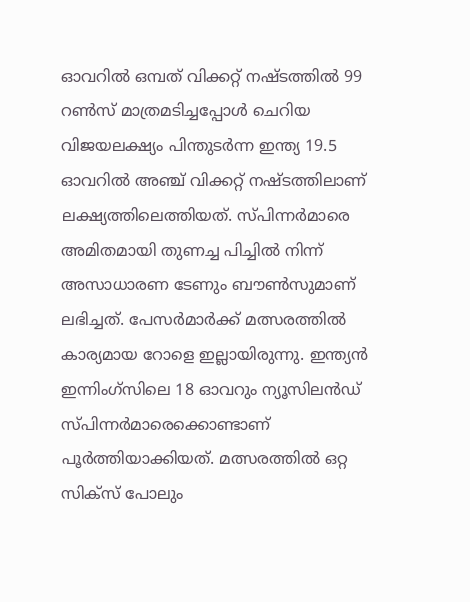ഓവറില്‍ ഒമ്പത് വിക്കറ്റ് നഷ്ടത്തില്‍ 99 റണ്‍സ് മാത്രമടിച്ചപ്പോള്‍ ചെറിയ വിജയലക്ഷ്യം പിന്തുടര്‍ന്ന ഇന്ത്യ 19.5 ഓവറില്‍ അഞ്ച് വിക്കറ്റ് നഷ്ടത്തിലാണ് ലക്ഷ്യത്തിലെത്തിയത്. സ്പിന്നര്‍മാരെ അമിതമായി തുണച്ച പിച്ചില്‍ നിന്ന് അസാധാരണ ടേണും ബൗണ്‍സുമാണ് ലഭിച്ചത്. പേസര്‍മാര്‍ക്ക് മത്സരത്തില്‍ കാര്യമായ റോളെ ഇല്ലായിരുന്നു. ഇന്ത്യന്‍ ഇന്നിംഗ്സിലെ 18 ഓവറും ന്യൂസിലന്‍ഡ് സ്പിന്നര്‍മാരെക്കൊണ്ടാണ് പൂര്‍ത്തിയാക്കിയത്. മത്സരത്തില്‍ ഒറ്റ സിക്സ് പോലും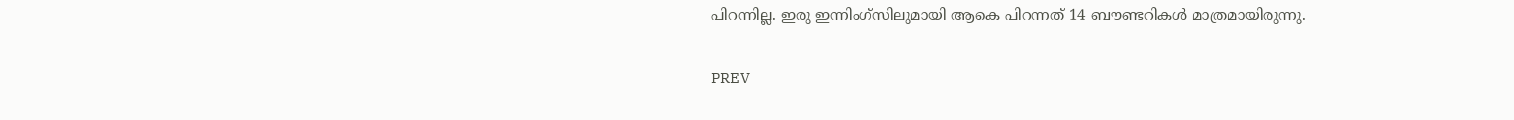പിറന്നില്ല. ഇരു ഇന്നിംഗ്സിലുമായി ആകെ പിറന്നത് 14 ബൗണ്ടറികള്‍ മാത്രമായിരുന്നു.

PREV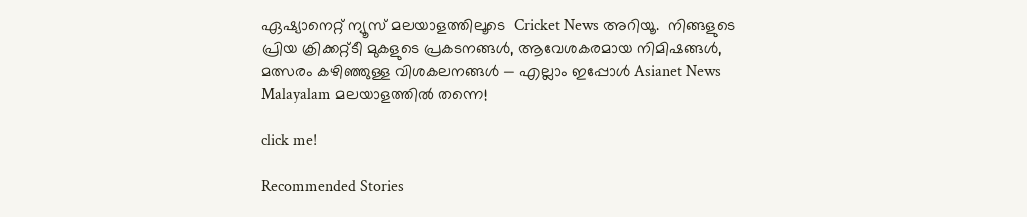ഏഷ്യാനെറ്റ് ന്യൂസ് മലയാളത്തിലൂടെ  Cricket News അറിയൂ.  നിങ്ങളുടെ പ്രിയ ക്രിക്കറ്റ്ടീ മുകളുടെ പ്രകടനങ്ങൾ, ആവേശകരമായ നിമിഷങ്ങൾ, മത്സരം കഴിഞ്ഞുള്ള വിശകലനങ്ങൾ — എല്ലാം ഇപ്പോൾ Asianet News Malayalam മലയാളത്തിൽ തന്നെ!

click me!

Recommended Stories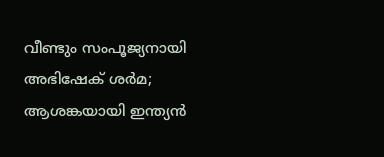വീണ്ടും സംപൂജ്യനായി അഭിഷേക് ശര്‍മ; ആശങ്കയായി ഇന്ത്യന്‍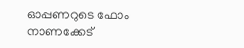ഓപ്പണറുടെ ഫോം
നാണക്കേട്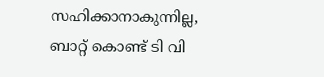സഹിക്കാനാകുന്നില്ല, ബാറ്റ് കൊണ്ട് ടി വി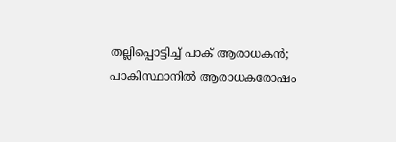തല്ലിപ്പൊട്ടിച്ച് പാക് ആരാധകൻ; പാകിസ്ഥാനിൽ ആരാധകരോഷം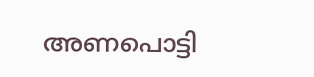അണപൊട്ടി